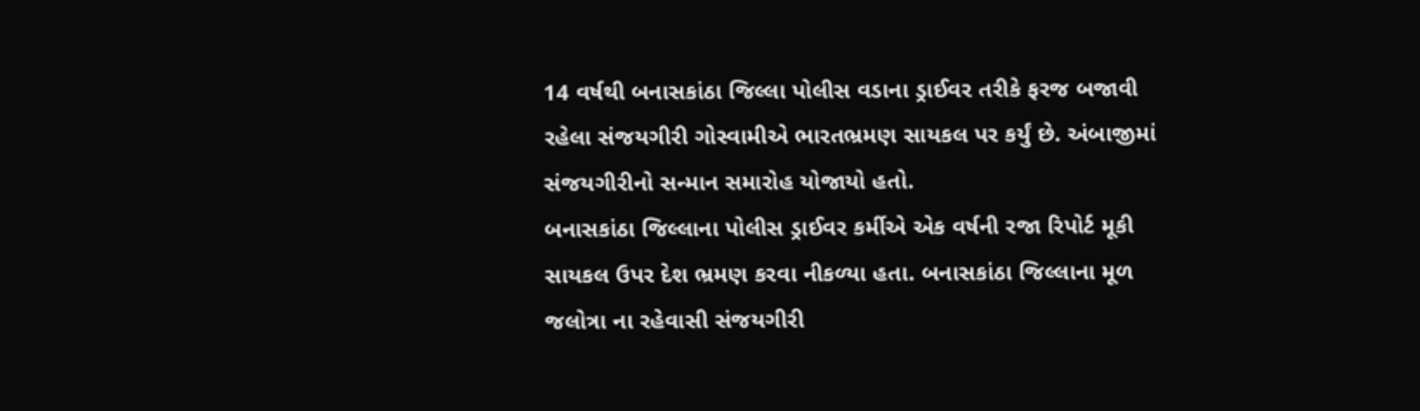14 વર્ષથી બનાસકાંઠા જિલ્લા પોલીસ વડાના ડ્રાઈવર તરીકે ફરજ બજાવી રહેલા સંજયગીરી ગોસ્વામીએ ભારતભ્રમણ સાયકલ પર કર્યું છે. અંબાજીમાં સંજયગીરીનો સન્માન સમારોહ યોજાયો હતો.
બનાસકાંઠા જિલ્લાના પોલીસ ડ્રાઈવર કર્મીએ એક વર્ષની રજા રિપોર્ટ મૂકી સાયકલ ઉપર દેશ ભ્રમણ કરવા નીકળ્યા હતા. બનાસકાંઠા જિલ્લાના મૂળ જલોત્રા ના રહેવાસી સંજયગીરી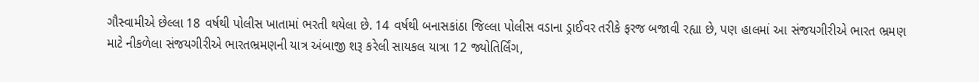ગૌસ્વામીએ છેલ્લા 18 વર્ષથી પોલીસ ખાતામાં ભરતી થયેલા છે. 14 વર્ષથી બનાસકાંઠા જિલ્લા પોલીસ વડાના ડ્રાઈવર તરીકે ફરજ બજાવી રહ્યા છે, પણ હાલમાં આ સંજયગીરીએ ભારત ભ્રમણ માટે નીકળેલા સંજયગીરીએ ભારતભ્રમણની યાત્ર અંબાજી શરૂ કરેલી સાયકલ યાત્રા 12 જ્યોતિર્લિંગ,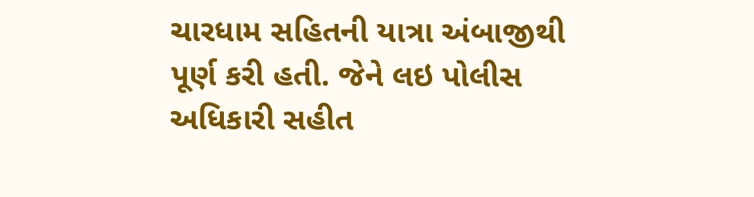ચારધામ સહિતની યાત્રા અંબાજીથી પૂર્ણ કરી હતી. જેને લઇ પોલીસ અધિકારી સહીત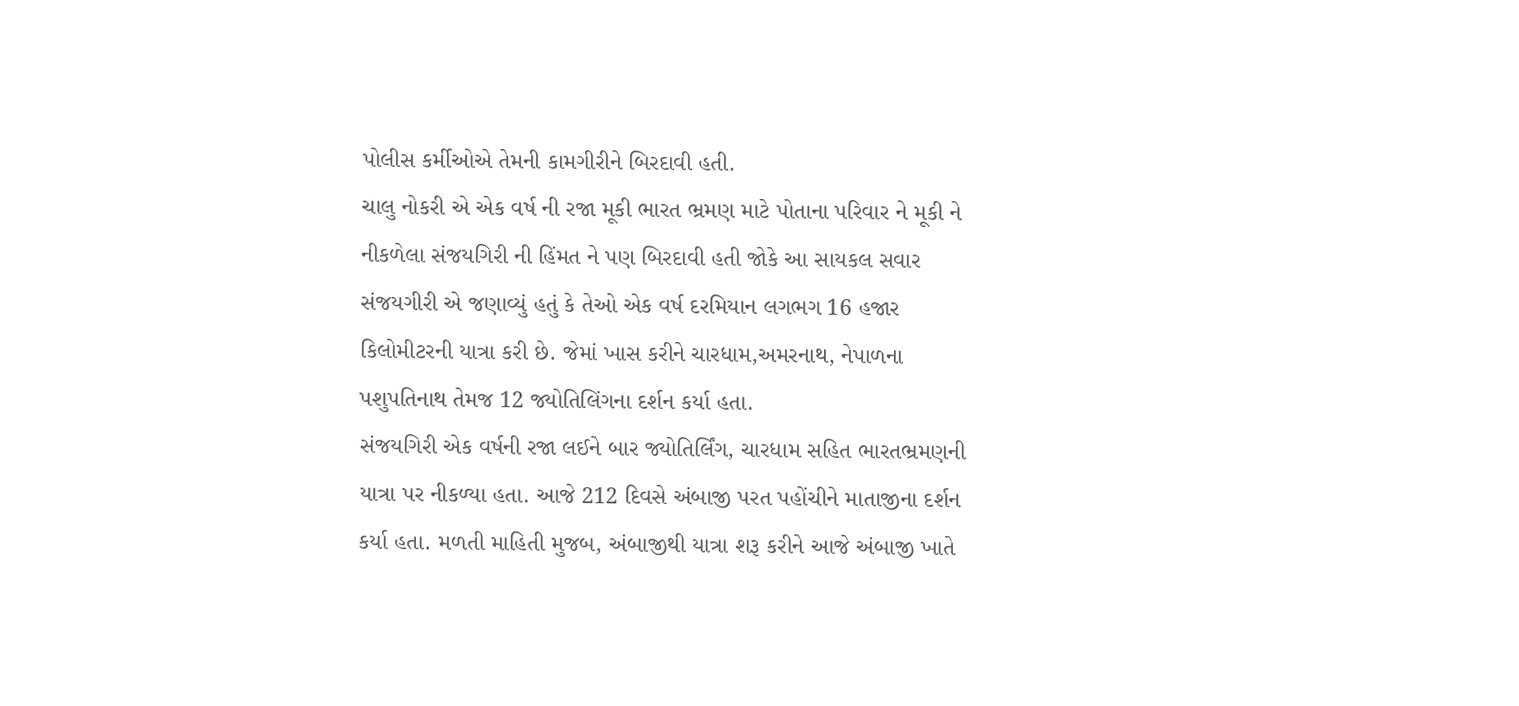પોલીસ કર્મીઓએ તેમની કામગીરીને બિરદાવી હતી.
ચાલુ નોકરી એ એક વર્ષ ની રજા મૂકી ભારત ભ્રમણ માટે પોતાના પરિવાર ને મૂકી ને નીકળેલા સંજયગિરી ની હિંમત ને પણ બિરદાવી હતી જોકે આ સાયકલ સવાર સંજયગીરી એ જણાવ્યું હતું કે તેઓ એક વર્ષ દરમિયાન લગભગ 16 હજાર કિલોમીટરની યાત્રા કરી છે. જેમાં ખાસ કરીને ચારધામ,અમરનાથ, નેપાળના પશુપતિનાથ તેમજ 12 જ્યોતિલિંગના દર્શન કર્યા હતા.
સંજયગિરી એક વર્ષની રજા લઈને બાર જ્યોતિર્લિંગ, ચારધામ સહિત ભારતભ્રમણની યાત્રા પર નીકળ્યા હતા. આજે 212 દિવસે અંબાજી પરત પહોંચીને માતાજીના દર્શન કર્યા હતા. મળતી માહિતી મુજબ, અંબાજીથી યાત્રા શરૂ કરીને આજે અંબાજી ખાતે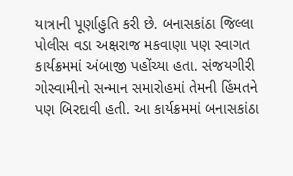યાત્રાની પૂર્ણાહુતિ કરી છે. બનાસકાંઠા જિલ્લા પોલીસ વડા અક્ષરાજ મકવાણા પણ સ્વાગત કાર્યક્રમમાં અંબાજી પહોંચ્યા હતા. સંજયગીરી ગોસ્વામીનો સન્માન સમારોહમાં તેમની હિંમતને પણ બિરદાવી હતી. આ કાર્યક્રમમાં બનાસકાંઠા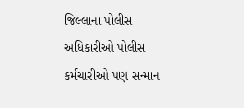જિલ્લાના પોલીસ અધિકારીઓ પોલીસ કર્મચારીઓ પણ સન્માન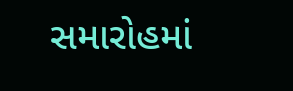સમારોહમાં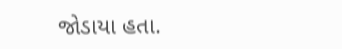જોડાયા હતા.